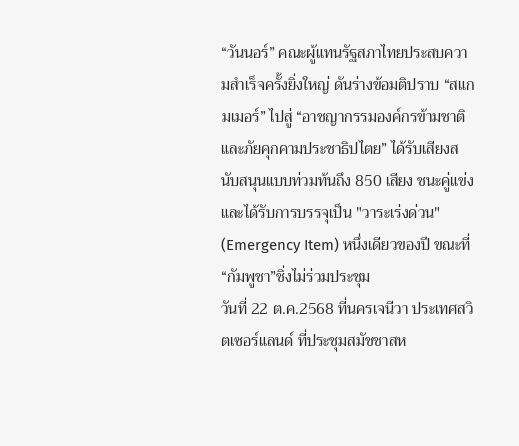“วันนอร์” คณะผู้แทนรัฐสภาไทยประสบความสำเร็จครั้งยิ่งใหญ่ ดันร่างข้อมติปราบ “สแกมเมอร์” ไปสู่ “อาชญากรรมองค์กรข้ามชาติและภัยคุกคามประชาธิปไตย” ได้รับเสียงสนับสนุนแบบท่วมท้นถึง 850 เสียง ชนะคู่แข่งและได้รับการบรรจุเป็น "วาระเร่งด่วน" (Emergency Item) หนึ่งเดียวของปี ขณะที่ “กัมพูชา”ชิ่งไม่ร่วมประชุม
วันที่ 22 ต.ค.2568 ที่นครเจนีวา ประเทศสวิตเซอร์แลนด์ ที่ประชุมสมัชชาสห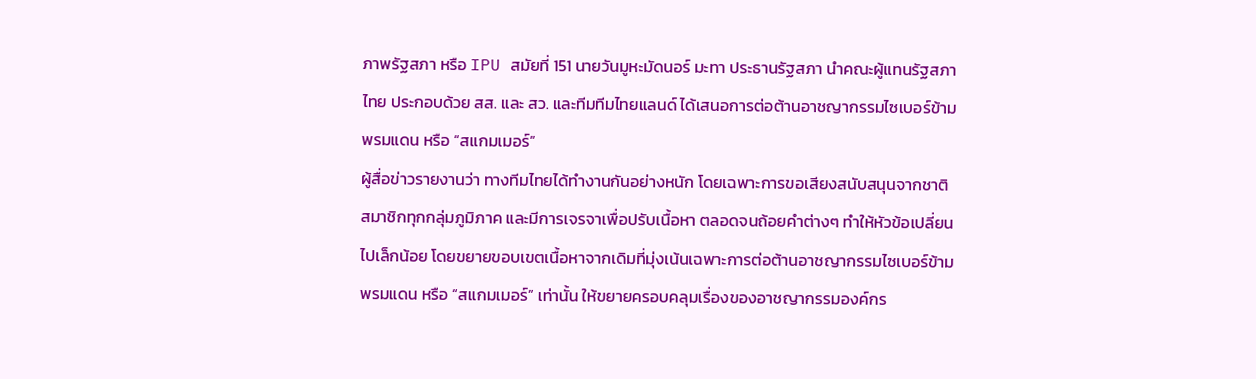ภาพรัฐสภา หรือ IPU สมัยที่ 151 นายวันมูหะมัดนอร์ มะทา ประธานรัฐสภา นำคณะผู้แทนรัฐสภาไทย ประกอบด้วย สส. และ สว. และทีมทีมไทยแลนด์ ได้เสนอการต่อต้านอาชญากรรมไซเบอร์ข้ามพรมแดน หรือ “สแกมเมอร์”
ผู้สื่อข่าวรายงานว่า ทางทีมไทยได้ทำงานกันอย่างหนัก โดยเฉพาะการขอเสียงสนับสนุนจากชาติสมาชิกทุกกลุ่มภูมิภาค และมีการเจรจาเพื่อปรับเนื้อหา ตลอดจนถ้อยคำต่างๆ ทำให้หัวข้อเปลี่ยนไปเล็กน้อย โดยขยายขอบเขตเนื้อหาจากเดิมที่มุ่งเน้นเฉพาะการต่อต้านอาชญากรรมไซเบอร์ข้ามพรมแดน หรือ “สแกมเมอร์” เท่านั้น ให้ขยายครอบคลุมเรื่องของอาชญากรรมองค์กร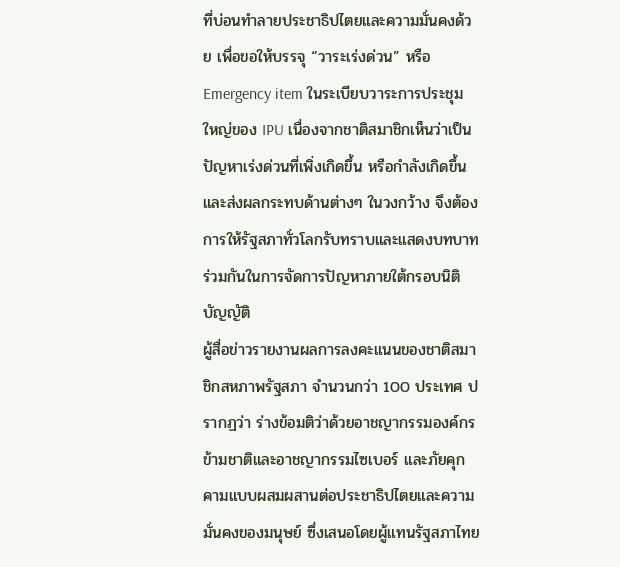ที่บ่อนทำลายประชาธิปไตยและความมั่นคงด้วย เพื่อขอให้บรรจุ “วาระเร่งด่วน” หรือ Emergency item ในระเบียบวาระการประชุมใหญ่ของ IPU เนื่องจากชาติสมาชิกเห็นว่าเป็นปัญหาเร่งด่วนที่เพิ่งเกิดขึ้น หรือกำลังเกิดขึ้น และส่งผลกระทบด้านต่างๆ ในวงกว้าง จึงต้องการให้รัฐสภาทั่วโลกรับทราบและแสดงบทบาทร่วมกันในการจัดการปัญหาภายใต้กรอบนิติบัญญัติ
ผู้สื่อข่าวรายงานผลการลงคะแนนของชาติสมาชิกสหภาพรัฐสภา จำนวนกว่า 100 ประเทศ ปรากฏว่า ร่างข้อมติว่าด้วยอาชญากรรมองค์กรข้ามชาติและอาชญากรรมไซเบอร์ และภัยคุกคามแบบผสมผสานต่อประชาธิปไตยและความมั่นคงของมนุษย์ ซึ่งเสนอโดยผู้แทนรัฐสภาไทย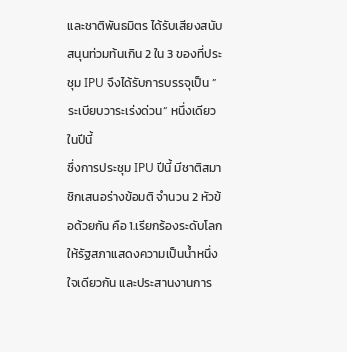และชาติพันธมิตร ได้รับเสียงสนับสนุนท่วมท้นเกิน 2 ใน 3 ของที่ประชุม IPU จึงได้รับการบรรจุเป็น ”ระเบียบวาระเร่งด่วน“ หนึ่งเดียวในปีนี้
ซึ่งการประชุม IPU ปีนี้ มีชาติสมาชิกเสนอร่างข้อมติ จำนวน 2 หัวข้อด้วยกัน คือ 1.เรียกร้องระดับโลกให้รัฐสภาแสดงความเป็นน้ำหนึ่งใจเดียวกัน และประสานงานการ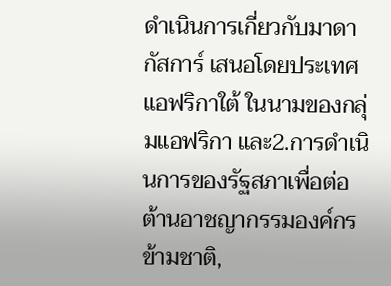ดำเนินการเกี่ยวกับมาดากัสการ์ เสนอโดยประเทศแอฟริกาใต้ ในนามของกลุ่มแอฟริกา และ2.การดำเนินการของรัฐสภาเพื่อต่อต้านอาชญากรรมองค์กรข้ามชาติ,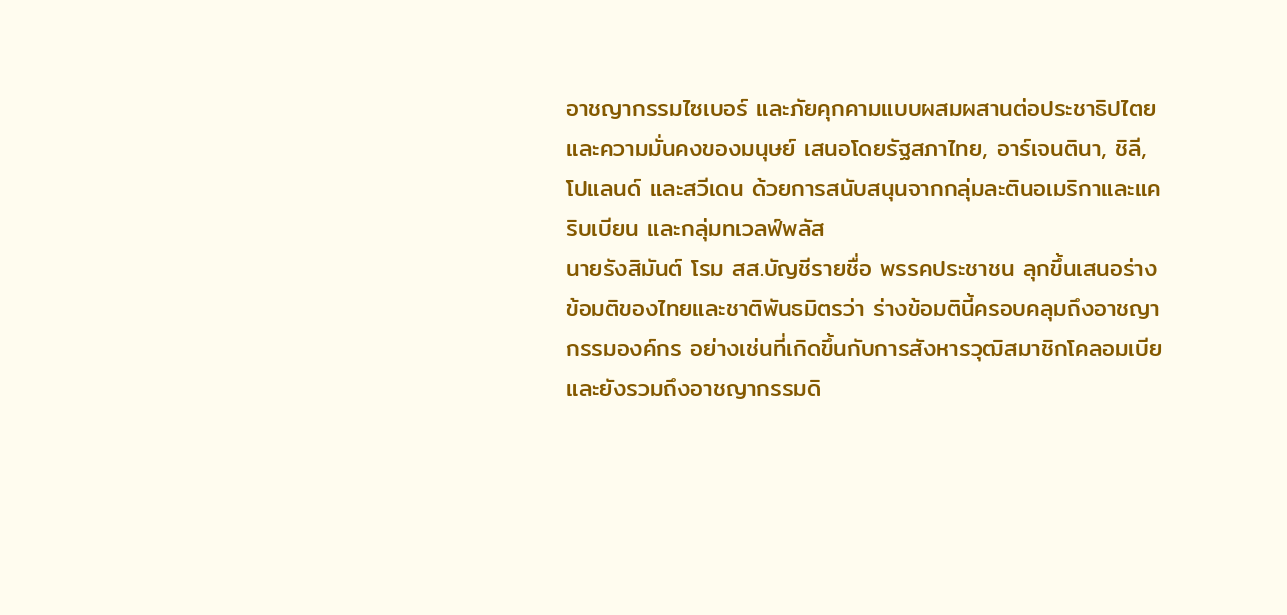อาชญากรรมไซเบอร์ และภัยคุกคามแบบผสมผสานต่อประชาธิปไตยและความมั่นคงของมนุษย์ เสนอโดยรัฐสภาไทย, อาร์เจนตินา, ชิลี, โปแลนด์ และสวีเดน ด้วยการสนับสนุนจากกลุ่มละตินอเมริกาและแคริบเบียน และกลุ่มทเวลฟ์พลัส
นายรังสิมันต์ โรม สส.บัญชีรายชื่อ พรรคประชาชน ลุกขึ้นเสนอร่างข้อมติของไทยและชาติพันธมิตรว่า ร่างข้อมตินี้ครอบคลุมถึงอาชญากรรมองค์กร อย่างเช่นที่เกิดขึ้นกับการสังหารวุฒิสมาชิกโคลอมเบีย และยังรวมถึงอาชญากรรมดิ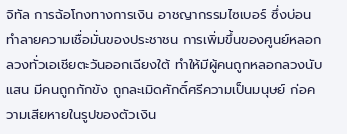จิทัล การฉ้อโกงทางการเงิน อาชญากรรมไซเบอร์ ซึ่งบ่อนทำลายความเชื่อมั่นของประชาชน การเพิ่มขึ้นของศูนย์หลอกลวงทั่วเอเชียตะวันออกเฉียงใต้ ทำให้มีผู้คนถูกหลอกลวงนับแสน มีคนถูกกักขัง ถูกละเมิดศักดิ์ศรีความเป็นมนุษย์ ก่อความเสียหายในรูปของตัวเงิน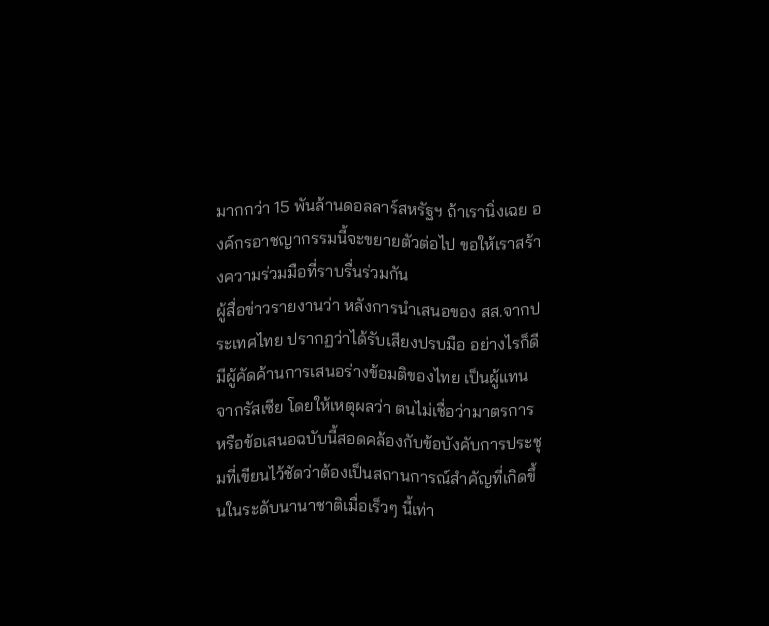มากกว่า 15 พันล้านดอลลาร์สหรัฐฯ ถ้าเรานิ่งเฉย องค์กรอาชญากรรมนี้จะขยายตัวต่อไป ขอให้เราสร้างความร่วมมือที่ราบรื่นร่วมกัน
ผู้สื่อข่าวรายงานว่า หลังการนำเสนอของ สส.จากประเทศไทย ปรากฏว่าได้รับเสียงปรบมือ อย่างไรก็ดีมีผู้คัดค้านการเสนอร่างข้อมติของไทย เป็นผู้แทนจากรัสเซีย โดยให้เหตุผลว่า ตนไม่เชื่อว่ามาตรการหรือข้อเสนอฉบับนี้สอดคล้องกับข้อบังคับการประชุมที่เขียนไว้ชัดว่าต้องเป็นสถานการณ์สำคัญที่เกิดขึ้นในระดับนานาชาติเมื่อเร็วๆ นี้เท่า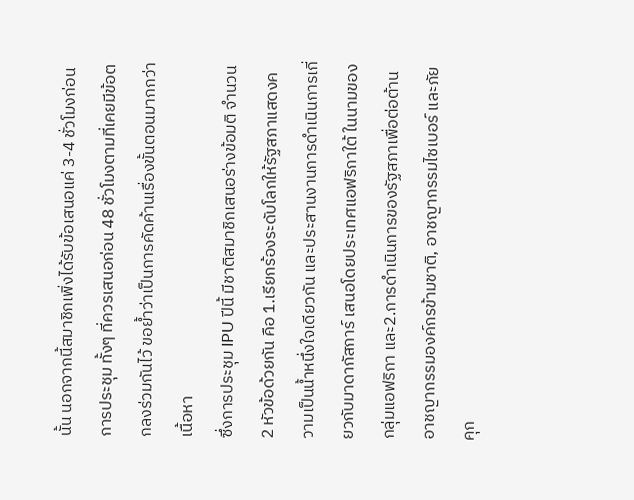นั้น นอกจากนี้สมาชิกเพิ่งได้รับข้อเสนอแค่ 3-4 ชั่วโมงก่อนการประชุม ทั้งๆ ที่ควรเสนอก่อน 48 ชั่วโมงตามที่เคยมีข้อตกลงร่วมกันไว้ ขอย้ำว่าเป็นการคัดค้านเรื่องขั้นตอนมากกว่าเนื้อหา
ซึ่งการประชุม IPU ปีนี้ มีชาติสมาชิกเสนอร่างข้อมติ จำนวน 2 หัวข้อด้วยกัน คือ 1.เรียกร้องระดับโลกให้รัฐสภาแสดงความเป็นน้ำหนึ่งใจเดียวกัน และประสานงานการดำเนินการเกี่ยวกับมาดากัสการ์ เสนอโดยประเทศแอฟริกาใต้ ในนามของกลุ่มแอฟริกา และ2.การดำเนินการของรัฐสภาเพื่อต่อต้านอาชญากรรมองค์กรข้ามชาติ, อาชญากรรมไซเบอร์ และภัยคุก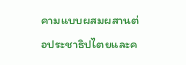คามแบบผสมผสานต่อประชาธิปไตยและค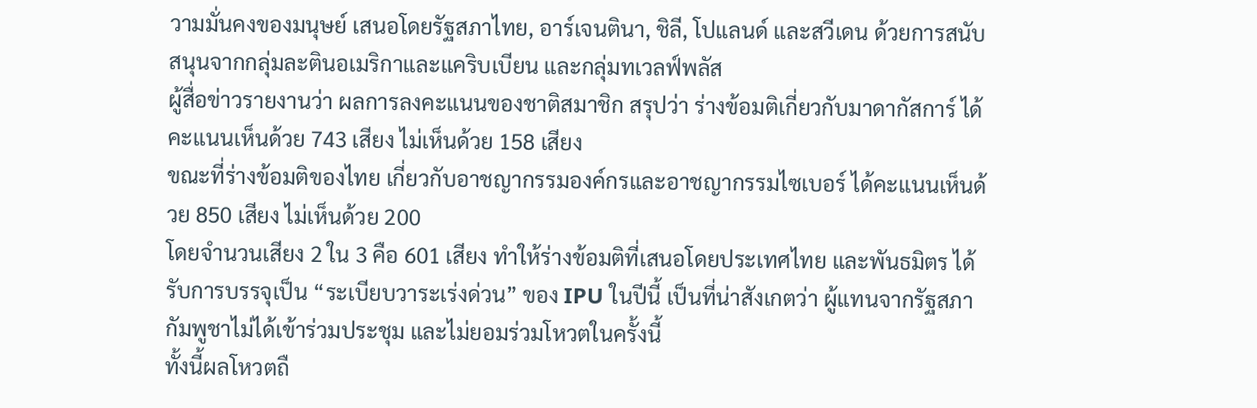วามมั่นคงของมนุษย์ เสนอโดยรัฐสภาไทย, อาร์เจนตินา, ชิลี, โปแลนด์ และสวีเดน ด้วยการสนับสนุนจากกลุ่มละตินอเมริกาและแคริบเบียน และกลุ่มทเวลฟ์พลัส
ผู้สื่อข่าวรายงานว่า ผลการลงคะแนนของชาติสมาชิก สรุปว่า ร่างข้อมติเกี่ยวกับมาดากัสการ์ ได้คะแนนเห็นด้วย 743 เสียง ไม่เห็นด้วย 158 เสียง
ขณะที่ร่างข้อมติของไทย เกี่ยวกับอาชญากรรมองค์กรและอาชญากรรมไซเบอร์ ได้คะแนนเห็นด้วย 850 เสียง ไม่เห็นด้วย 200
โดยจำนวนเสียง 2 ใน 3 คือ 601 เสียง ทำให้ร่างข้อมติที่เสนอโดยประเทศไทย และพันธมิตร ได้รับการบรรจุเป็น “ระเบียบวาระเร่งด่วน” ของ IPU ในปีนี้ เป็นที่น่าสังเกตว่า ผู้แทนจากรัฐสภากัมพูชาไม่ได้เข้าร่วมประชุม และไม่ยอมร่วมโหวตในครั้งนี้
ทั้งนี้ผลโหวตถื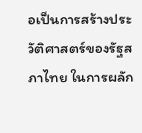อเป็นการสร้างประวัติศาสตร์ของรัฐสภาไทย ในการผลัก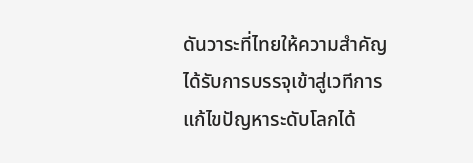ดันวาระที่ไทยให้ความสำคัญ ได้รับการบรรจุเข้าสู่เวทีการแก้ไขปัญหาระดับโลกได้